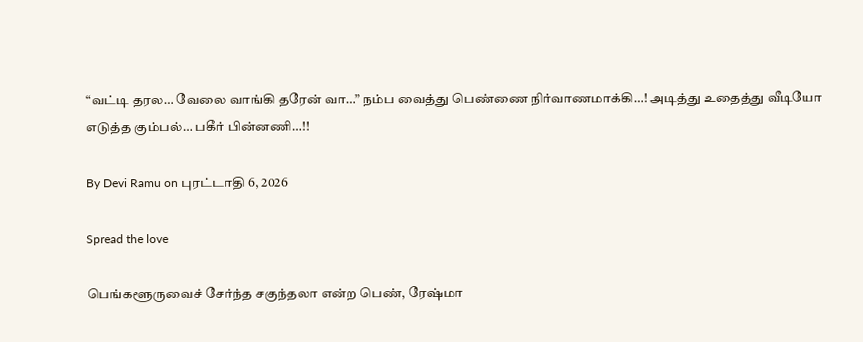“வட்டி தரல… வேலை வாங்கி தரேன் வா…” நம்ப வைத்து பெண்ணை நிர்வாணமாக்கி…! அடித்து உதைத்து வீடியோ எடுத்த கும்பல்… பகீர் பின்னணி…!!

By Devi Ramu on புரட்டாதி 6, 2026

Spread the love

பெங்களூருவைச் சேர்ந்த சகுந்தலா என்ற பெண், ரேஷ்மா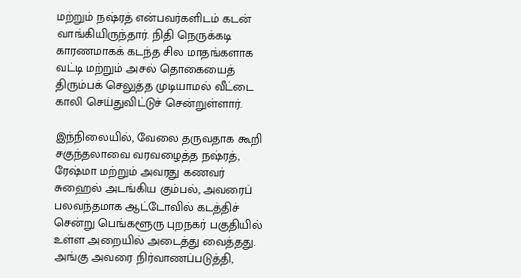மற்றும் நஷ்ரத் என்பவர்களிடம் கடன் வாங்கியிருந்தார். நிதி நெருக்கடி காரணமாகக் கடந்த சில மாதங்களாக வட்டி மற்றும் அசல் தொகையைத் திரும்பக் செலுத்த முடியாமல் வீட்டை காலி செய்துவிட்டுச் சென்றுள்ளார்.

இந்நிலையில், வேலை தருவதாக கூறி சகுந்தலாவை வரவழைத்த நஷ்ரத், ரேஷ்மா மற்றும் அவரது கணவர் சுஹைல் அடங்கிய கும்பல், அவரைப் பலவந்தமாக ஆட்டோவில் கடத்திச் சென்று பெங்களூரு புறநகர் பகுதியில் உள்ள அறையில் அடைத்து வைத்தது. அங்கு அவரை நிர்வாணப்படுத்தி,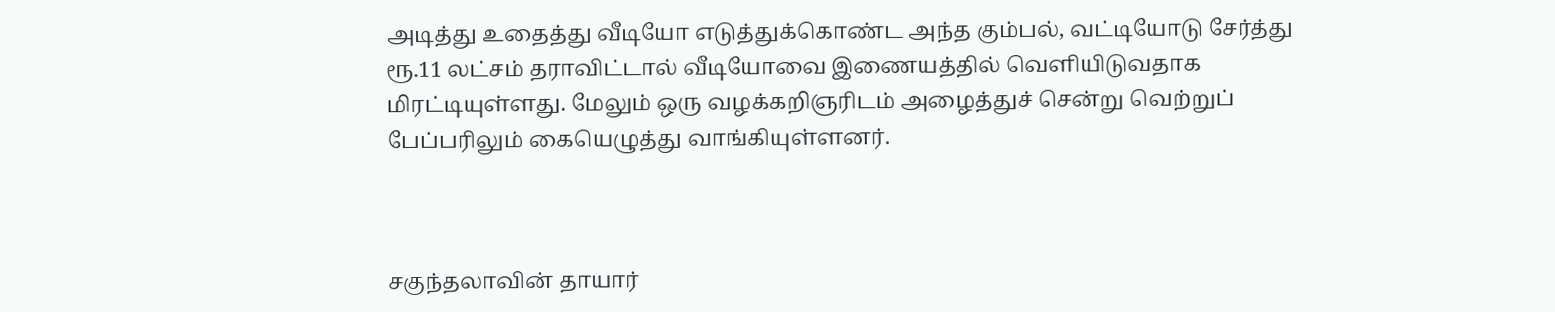அடித்து உதைத்து வீடியோ எடுத்துக்கொண்ட அந்த கும்பல், வட்டியோடு சேர்த்து ரூ.11 லட்சம் தராவிட்டால் வீடியோவை இணையத்தில் வெளியிடுவதாக மிரட்டியுள்ளது. மேலும் ஒரு வழக்கறிஞரிடம் அழைத்துச் சென்று வெற்றுப் பேப்பரிலும் கையெழுத்து வாங்கியுள்ளனர்.



சகுந்தலாவின் தாயார்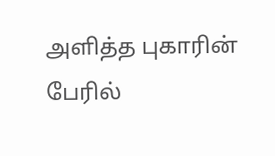அளித்த புகாரின் பேரில்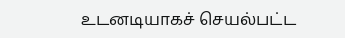உடனடியாகச் செயல்பட்ட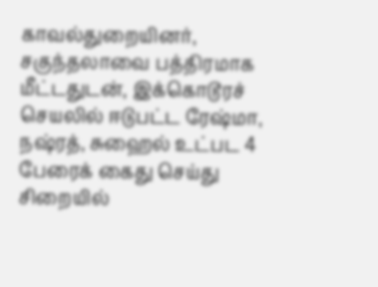காவல்துறையினர், சகுந்தலாவை பத்திரமாக மீட்டதுடன், இக்கொடூரச் செயலில் ஈடுபட்ட ரேஷ்மா, நஷ்ரத், சுஹைல் உட்பட 4 பேரைக் கைது செய்து சிறையில்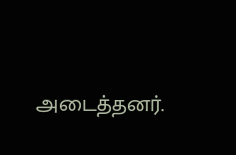அடைத்தனர்.